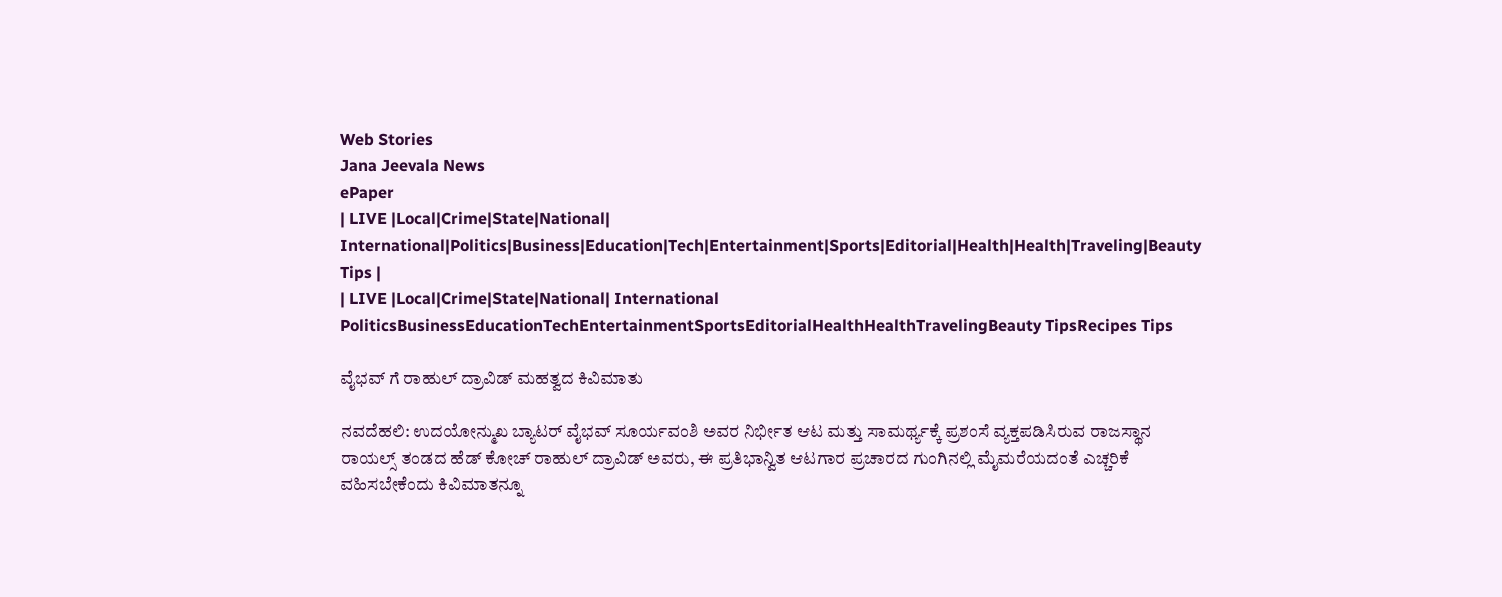Web Stories
Jana Jeevala News
ePaper
| LIVE |Local|Crime|State|National| International|Politics|Business|Education|Tech|Entertainment|Sports|Editorial|Health|Health|Traveling|Beauty Tips |
| LIVE |Local|Crime|State|National| International
PoliticsBusinessEducationTechEntertainmentSportsEditorialHealthHealthTravelingBeauty TipsRecipes Tips

ವೈಭವ್ ಗೆ ರಾಹುಲ್ ದ್ರಾವಿಡ್ ಮಹತ್ವದ ಕಿವಿಮಾತು

ನವದೆಹಲಿ: ಉದಯೋನ್ಮುಖ ಬ್ಯಾಟರ್ ವೈಭವ್ ಸೂರ್ಯವಂಶಿ ಅವರ ನಿರ್ಭೀತ ಆಟ ಮತ್ತು ಸಾಮರ್ಥ್ಯಕ್ಕೆ ಪ್ರಶಂಸೆ ವ್ಯಕ್ತಪಡಿಸಿರುವ ರಾಜಸ್ಥಾನ ರಾಯಲ್ಸ್ ತಂಡದ ಹೆಡ್ ಕೋಚ್ ರಾಹುಲ್ ದ್ರಾವಿಡ್ ಅವರು, ಈ ಪ್ರತಿಭಾನ್ವಿತ ಆಟಗಾರ ಪ್ರಚಾರದ ಗುಂಗಿನಲ್ಲಿ ಮೈಮರೆಯದಂತೆ ಎಚ್ಚರಿಕೆ ವಹಿಸಬೇಕೆಂದು ಕಿವಿಮಾತನ್ನೂ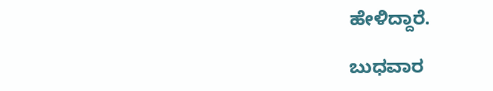ಹೇಳಿದ್ದಾರೆ.

ಬುಧವಾರ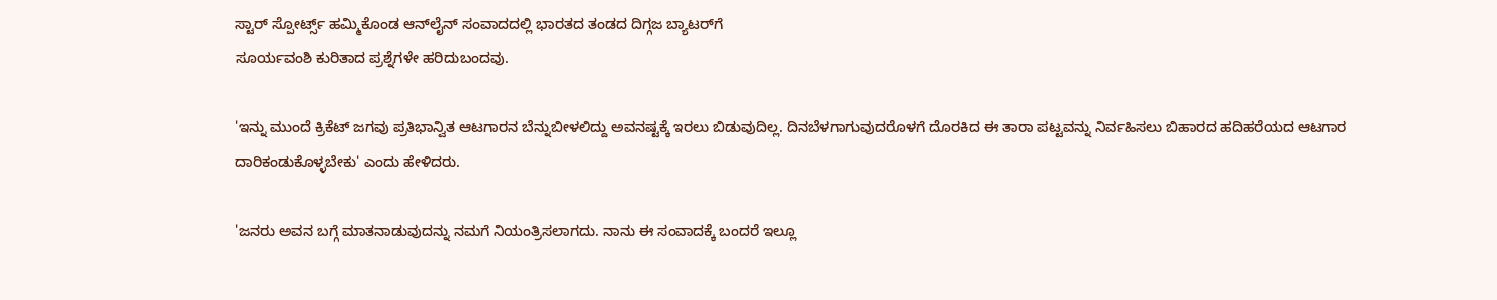ಸ್ಟಾರ್ ಸ್ಪೋರ್ಟ್ಸ್ ಹಮ್ಮಿಕೊಂಡ ಆನ್‌ಲೈನ್ ಸಂವಾದದಲ್ಲಿ ಭಾರತದ ತಂಡದ ದಿಗ್ಗಜ ಬ್ಯಾಟರ್‌ಗೆ
ಸೂರ್ಯವಂಶಿ ಕುರಿತಾದ ಪ್ರಶ್ನೆಗಳೇ ಹರಿದುಬಂದವು.

'ಇನ್ನು ಮುಂದೆ ಕ್ರಿಕೆಟ್ ಜಗವು ಪ್ರತಿಭಾನ್ವಿತ ಆಟಗಾರನ ಬೆನ್ನುಬೀಳಲಿದ್ದು ಅವನಷ್ಟಕ್ಕೆ ಇರಲು ಬಿಡುವುದಿಲ್ಲ. ದಿನಬೆಳಗಾಗುವುದರೊಳಗೆ ದೊರಕಿದ ಈ ತಾರಾ ಪಟ್ಟವನ್ನು ನಿರ್ವಹಿಸಲು ಬಿಹಾರದ ಹದಿಹರೆಯದ ಆಟಗಾರ ದಾರಿಕಂಡುಕೊಳ್ಳಬೇಕು' ಎಂದು ಹೇಳಿದರು.

'ಜನರು ಅವನ ಬಗ್ಗೆ ಮಾತನಾಡುವುದನ್ನು ನಮಗೆ ನಿಯಂತ್ರಿಸಲಾಗದು. ನಾನು ಈ ಸಂವಾದಕ್ಕೆ ಬಂದರೆ ಇಲ್ಲೂ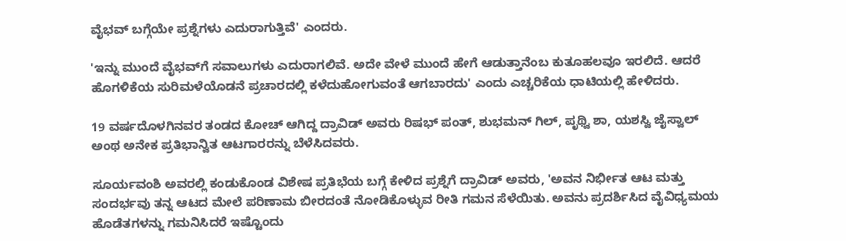ವೈಭವ್ ಬಗ್ಗೆಯೇ ಪ್ರಶ್ನೆಗಳು ಎದುರಾಗುತ್ತಿವೆ' ಎಂದರು.

'ಇನ್ನು ಮುಂದೆ ವೈಭವ್‌ಗೆ ಸವಾಲುಗಳು ಎದುರಾಗಲಿವೆ. ಅದೇ ವೇಳೆ ಮುಂದೆ ಹೇಗೆ ಆಡುತ್ತಾನೆಂಬ ಕುತೂಹಲವೂ ಇರಲಿದೆ. ಆದರೆ ಹೊಗಳಿಕೆಯ ಸುರಿಮಳೆಯೊಡನೆ ಪ್ರಚಾರದಲ್ಲಿ ಕಳೆದುಹೋಗುವಂತೆ ಆಗಬಾರದು' ಎಂದು ಎಚ್ಚರಿಕೆಯ ಧಾಟಿಯಲ್ಲಿ ಹೇಳಿದರು.

19 ವರ್ಷದೊಳಗಿನವರ ತಂಡದ ಕೋಚ್ ಆಗಿದ್ದ ದ್ರಾವಿಡ್ ಅವರು ರಿಷಭ್ ಪಂತ್, ಶುಭಮನ್ ಗಿಲ್, ಪೃಥ್ವಿ ಶಾ, ಯಶಸ್ವಿ ಜೈಸ್ವಾಲ್ ಅಂಥ ಅನೇಕ ಪ್ರತಿಭಾನ್ವಿತ ಆಟಗಾರರನ್ನು ಬೆಳೆಸಿದವರು.

ಸೂರ್ಯವಂಶಿ ಅವರಲ್ಲಿ ಕಂಡುಕೊಂಡ ವಿಶೇಷ ಪ್ರತಿಭೆಯ ಬಗ್ಗೆ ಕೇಳಿದ ಪ್ರಶ್ನೆಗೆ ದ್ರಾವಿಡ್ ಅವರು, 'ಅವನ ನಿರ್ಭೀತ ಆಟ ಮತ್ತು ಸಂದರ್ಭವು ತನ್ನ ಆಟದ ಮೇಲೆ ಪರಿಣಾಮ ಬೀರದಂತೆ ನೋಡಿಕೊಳ್ಳುವ ರೀತಿ ಗಮನ ಸೆಳೆಯಿತು. ಅವನು ಪ್ರದರ್ಶಿಸಿದ ವೈವಿಧ್ಯಮಯ ಹೊಡೆತಗಳನ್ನು ಗಮನಿಸಿದರೆ ಇಷ್ಟೊಂದು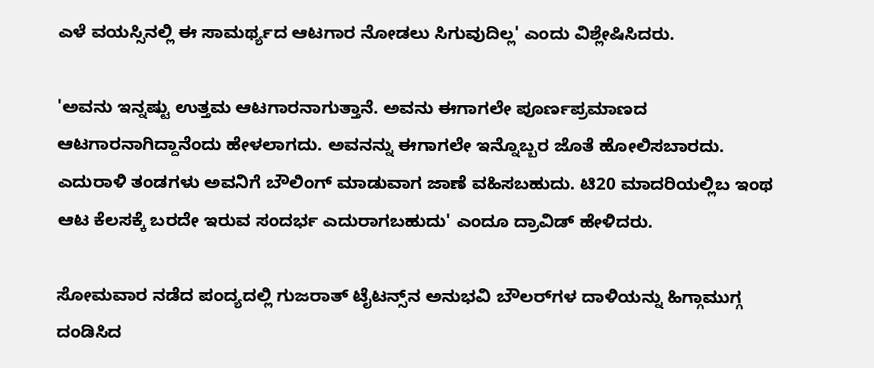ಎಳೆ ವಯಸ್ಸಿನಲ್ಲಿ ಈ ಸಾಮರ್ಥ್ಯದ ಆಟಗಾರ ನೋಡಲು ಸಿಗುವುದಿಲ್ಲ' ಎಂದು ವಿಶ್ಲೇಷಿಸಿದರು.

'ಅವನು ಇನ್ನಷ್ಟು ಉತ್ತಮ ಆಟಗಾರನಾಗುತ್ತಾನೆ. ಅವನು ಈಗಾಗಲೇ ಪೂರ್ಣಪ್ರಮಾಣದ ಆಟಗಾರನಾಗಿದ್ದಾನೆಂದು ಹೇಳಲಾಗದು. ಅವನನ್ನು ಈಗಾಗಲೇ ಇನ್ನೊಬ್ಬರ ಜೊತೆ ಹೋಲಿಸಬಾರದು. ಎದುರಾಳಿ ತಂಡಗಳು ಅವನಿಗೆ ಬೌಲಿಂಗ್ ಮಾಡುವಾಗ ಜಾಣೆ ವಹಿಸಬಹುದು. ಟಿ20 ಮಾದರಿಯಲ್ಲಿಬ ಇಂಥ ಆಟ ಕೆಲಸಕ್ಕೆ ಬರದೇ ಇರುವ ಸಂದರ್ಭ ಎದುರಾಗಬಹುದು' ಎಂದೂ ದ್ರಾವಿಡ್ ಹೇಳಿದರು.

ಸೋಮವಾರ ನಡೆದ ಪಂದ್ಯದಲ್ಲಿ ಗುಜರಾತ್ ಟೈಟನ್ಸ್‌ನ ಅನುಭವಿ ಬೌಲರ್‌ಗಳ ದಾಳಿಯನ್ನು ಹಿಗ್ಗಾಮುಗ್ಗ ದಂಡಿಸಿದ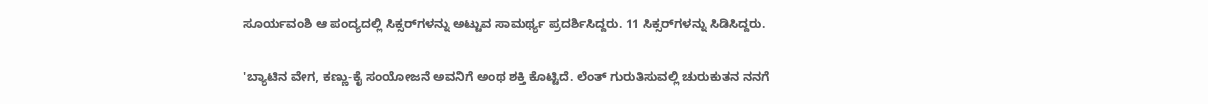ಸೂರ್ಯವಂಶಿ ಆ ಪಂದ್ಯದಲ್ಲಿ ಸಿಕ್ಸರ್‌ಗಳನ್ನು ಅಟ್ಟುವ ಸಾಮರ್ಥ್ಯ ಪ್ರದರ್ಶಿಸಿದ್ದರು. 11 ಸಿಕ್ಸರ್‌ಗಳನ್ನು ಸಿಡಿಸಿದ್ದರು.

'ಬ್ಯಾಟಿನ ವೇಗ, ಕಣ್ಣು-ಕೈ ಸಂಯೋಜನೆ ಅವನಿಗೆ ಅಂಥ ಶಕ್ತಿ ಕೊಟ್ಟಿದೆ. ಲೆಂತ್ ಗುರುತಿಸುವಲ್ಲಿ ಚುರುಕುತನ ನನಗೆ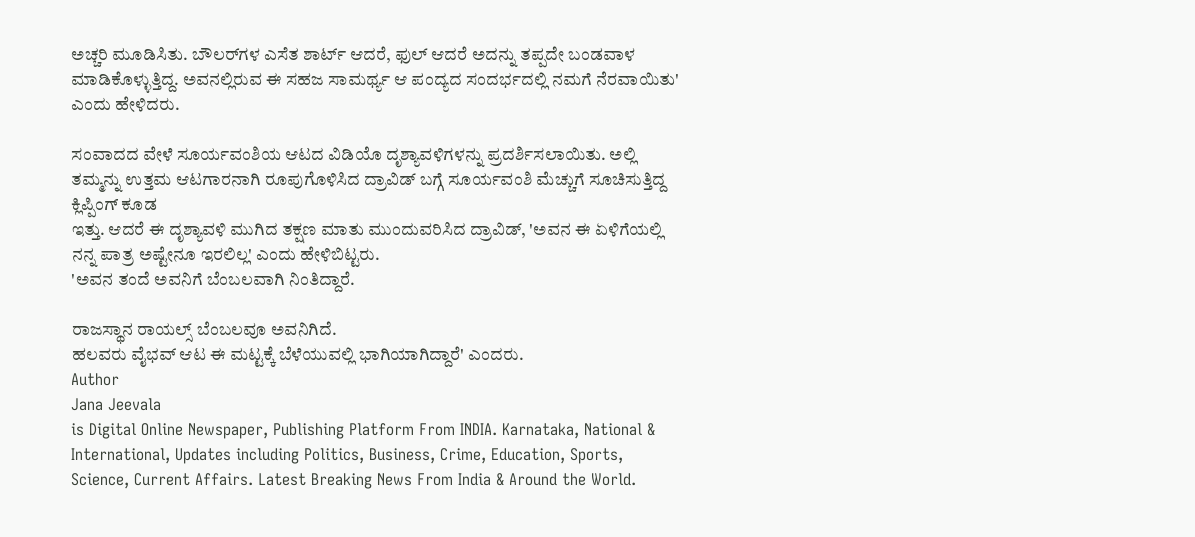ಅಚ್ಚರಿ ಮೂಡಿಸಿತು. ಬೌಲರ್‌ಗಳ ಎಸೆತ ಶಾರ್ಟ್ ಆದರೆ, ಫುಲ್ ಆದರೆ ಅದನ್ನು ತಪ್ಪದೇ ಬಂಡವಾಳ ಮಾಡಿಕೊಳ್ಳುತ್ತಿದ್ದ. ಅವನಲ್ಲಿರುವ ಈ ಸಹಜ ಸಾಮರ್ಥ್ಯ ಆ ಪಂದ್ಯದ ಸಂದರ್ಭದಲ್ಲಿ ನಮಗೆ ನೆರವಾಯಿತು' ಎಂದು ಹೇಳಿದರು.

ಸಂವಾದದ ವೇಳೆ ಸೂರ್ಯವಂಶಿಯ ಆಟದ ವಿಡಿಯೊ ದೃಶ್ಯಾವಳಿಗಳನ್ನು ಪ್ರದರ್ಶಿಸಲಾಯಿತು. ಅಲ್ಲಿ ತಮ್ಮನ್ನು ಉತ್ತಮ ಆಟಗಾರನಾಗಿ ರೂಪುಗೊಳಿಸಿದ ದ್ರಾವಿಡ್ ಬಗ್ಗೆ ಸೂರ್ಯವಂಶಿ ಮೆಚ್ಚುಗೆ ಸೂಚಿಸುತ್ತಿದ್ದ ಕ್ಲಿಪ್ಪಿಂಗ್ ಕೂಡ
ಇತ್ತು. ಆದರೆ ಈ ದೃಶ್ಯಾವಳಿ ಮುಗಿದ ತಕ್ಷಣ ಮಾತು ಮುಂದುವರಿಸಿದ ದ್ರಾವಿಡ್, 'ಅವನ ಈ ಏಳಿಗೆಯಲ್ಲಿ ನನ್ನ ಪಾತ್ರ ಅಷ್ಟೇನೂ ಇರಲಿಲ್ಲ' ಎಂದು ಹೇಳಿಬಿಟ್ಟರು.
'ಅವನ ತಂದೆ ಅವನಿಗೆ ಬೆಂಬಲವಾಗಿ ನಿಂತಿದ್ದಾರೆ.

ರಾಜಸ್ಥಾನ ರಾಯಲ್ಸ್ ಬೆಂಬಲವೂ ಅವನಿಗಿದೆ.
ಹಲವರು ವೈಭವ್ ಆಟ ಈ ಮಟ್ಟಕ್ಕೆ ಬೆಳೆಯುವಲ್ಲಿ ಭಾಗಿಯಾಗಿದ್ದಾರೆ' ಎಂದರು.
Author
Jana Jeevala
is Digital Online Newspaper, Publishing Platform From INDIA. Karnataka, National & International, Updates including Politics, Business, Crime, Education, Sports, Science, Current Affairs. Latest Breaking News From India & Around the World.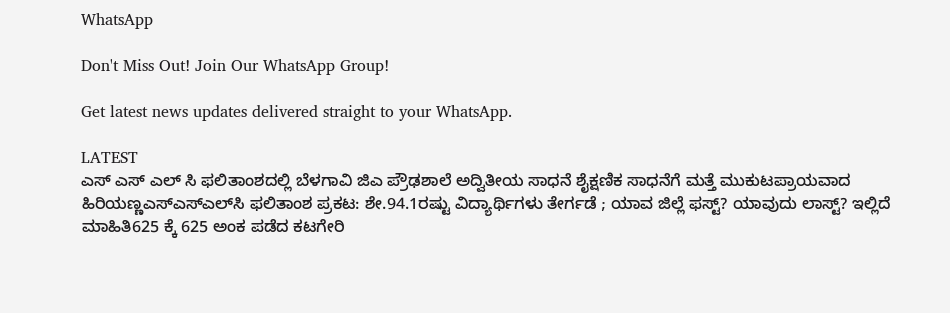WhatsApp

Don't Miss Out! Join Our WhatsApp Group!

Get latest news updates delivered straight to your WhatsApp.

LATEST
ಎಸ್ ಎಸ್ ಎಲ್ ಸಿ ಫಲಿತಾಂಶದಲ್ಲಿ ಬೆಳಗಾವಿ ಜಿಎ ಪ್ರೌಢಶಾಲೆ ಅದ್ವಿತೀಯ ಸಾಧನೆ ಶೈಕ್ಷಣಿಕ ಸಾಧನೆಗೆ ಮತ್ತೆ ಮುಕುಟಪ್ರಾಯವಾದ ಹಿರಿಯಣ್ಣಎಸ್‌ಎಸ್‌ಎಲ್‌ಸಿ ಫಲಿತಾಂಶ ಪ್ರಕಟ: ಶೇ.94.1ರಷ್ಟು ವಿದ್ಯಾರ್ಥಿಗಳು ತೇರ್ಗಡೆ ; ಯಾವ ಜಿಲ್ಲೆ ಫಸ್ಟ್? ಯಾವುದು ಲಾಸ್ಟ್? ಇಲ್ಲಿದೆ ಮಾಹಿತಿ625 ಕ್ಕೆ 625 ಅಂಕ ಪಡೆದ ಕಟಗೇರಿ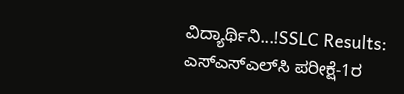ವಿದ್ಯಾರ್ಥಿನಿ...!SSLC Results: ಎಸ್‌ಎಸ್‌ಎಲ್‌ಸಿ ಪರೀಕ್ಷೆ-1ರ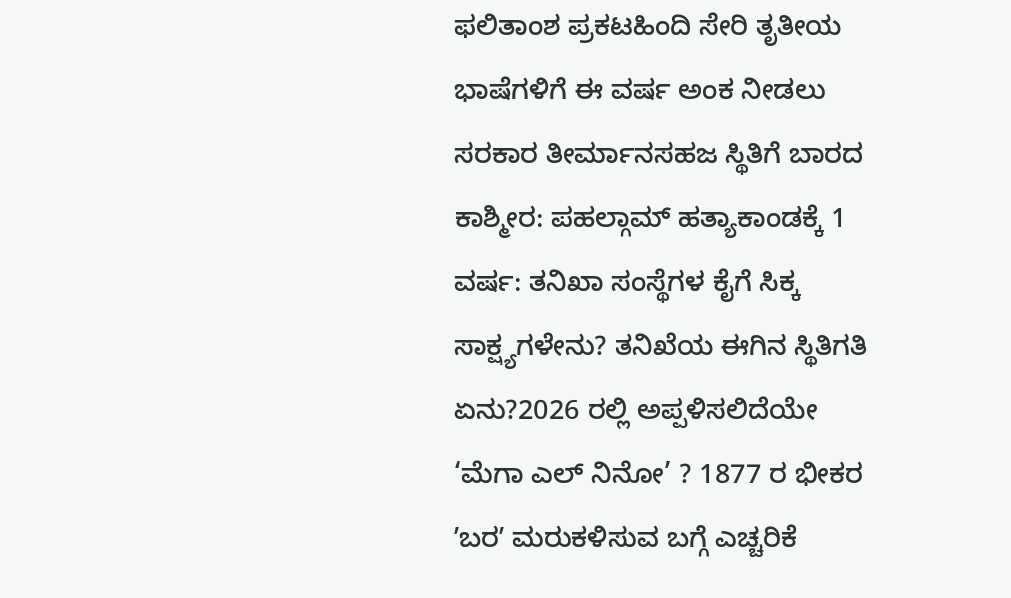ಫಲಿತಾಂಶ ಪ್ರಕಟಹಿಂದಿ ಸೇರಿ ತೃತೀಯ ಭಾಷೆಗಳಿಗೆ ಈ ವರ್ಷ ಅಂಕ ನೀಡಲು ಸರಕಾರ ತೀರ್ಮಾನಸಹಜ ಸ್ಥಿತಿಗೆ ಬಾರದ ಕಾಶ್ಮೀರ: ಪಹಲ್ಗಾಮ್ ಹತ್ಯಾಕಾಂಡಕ್ಕೆ 1 ವರ್ಷ: ತನಿಖಾ ಸಂಸ್ಥೆಗಳ ಕೈಗೆ ಸಿಕ್ಕ ಸಾಕ್ಷ್ಯಗಳೇನು? ತನಿಖೆಯ ಈಗಿನ ಸ್ಥಿತಿಗತಿ ಏನು?2026 ರಲ್ಲಿ ಅಪ್ಪಳಿಸಲಿದೆಯೇ ‘ಮೆಗಾ ಎಲ್ ನಿನೋ’ ? 1877 ರ ಭೀಕರ ʼಬರʼ ಮರುಕಳಿಸುವ ಬಗ್ಗೆ ಎಚ್ಚರಿಕೆ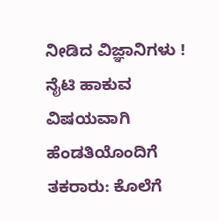ನೀಡಿದ ವಿಜ್ಞಾನಿಗಳು !  ನೈಟಿ ಹಾಕುವ ವಿಷಯವಾಗಿ ಹೆಂಡತಿಯೊಂದಿಗೆ ತಕರಾರು: ಕೊಲೆಗೆ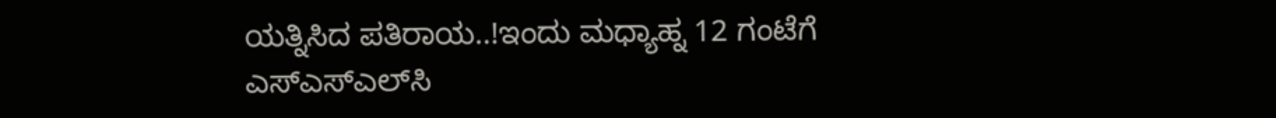ಯತ್ನಿಸಿದ ಪತಿರಾಯ..!ಇಂದು ಮಧ್ಯಾಹ್ನ 12 ಗಂಟೆಗೆ ಎಸ್‌ಎಸ್‌ಎಲ್‌ಸಿ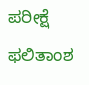ಪರೀಕ್ಷೆ ಫಲಿತಾಂಶ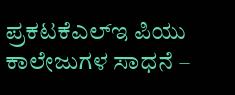ಪ್ರಕಟಕೆಎಲ್‌ಇ ಪಿಯು ಕಾಲೇಜುಗಳ ಸಾಧನೆ –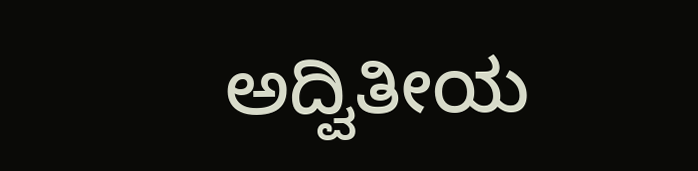ಅದ್ವಿತೀಯ